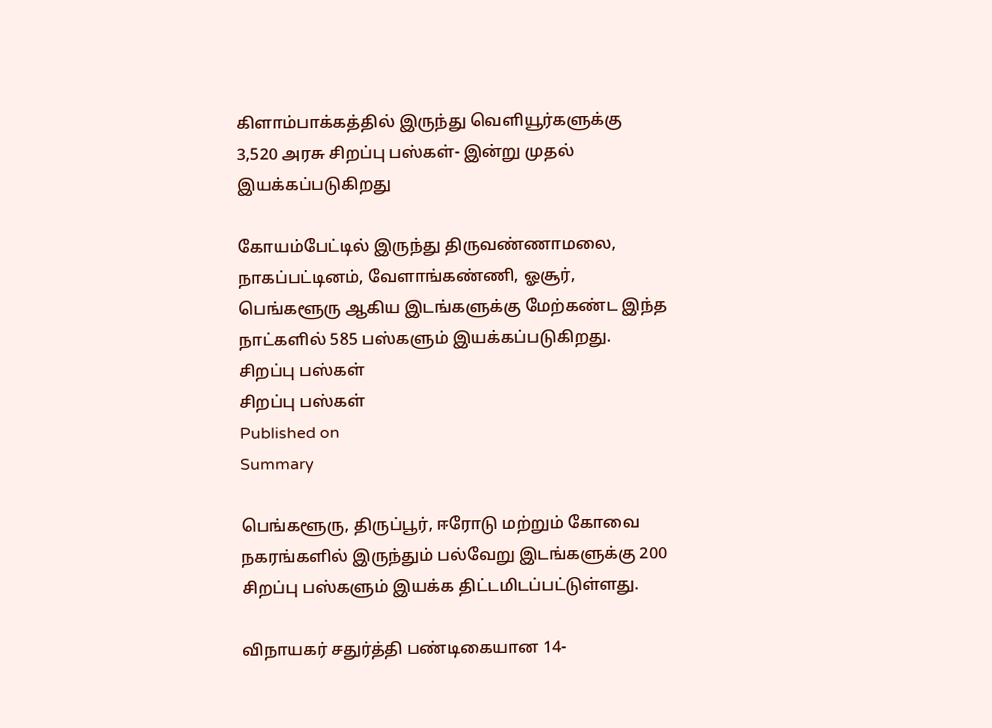கிளாம்பாக்கத்தில் இருந்து வெளியூர்களுக்கு 3,520 அரசு சிறப்பு பஸ்கள்- இன்று முதல் இயக்கப்படுகிறது

கோயம்பேட்டில் இருந்து திருவண்ணாமலை, நாகப்பட்டினம், வேளாங்கண்ணி, ஓசூர், பெங்களூரு ஆகிய இடங்களுக்கு மேற்கண்ட இந்த நாட்களில் 585 பஸ்களும் இயக்கப்படுகிறது.
சிறப்பு பஸ்கள்
சிறப்பு பஸ்கள்
Published on
Summary

பெங்களூரு, திருப்பூர், ஈரோடு மற்றும் கோவை நகரங்களில் இருந்தும் பல்வேறு இடங்களுக்கு 200 சிறப்பு பஸ்களும் இயக்க திட்டமிடப்பட்டுள்ளது.

விநாயகர் சதுர்த்தி பண்டிகையான 14-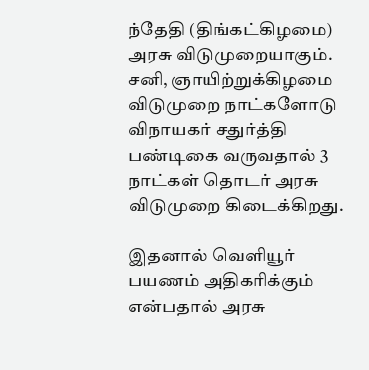ந்தேதி (திங்கட்கிழமை) அரசு விடுமுறையாகும். சனி, ஞாயிற்றுக்கிழமை விடுமுறை நாட்களோடு விநாயகர் சதுர்த்தி பண்டிகை வருவதால் 3 நாட்கள் தொடர் அரசு விடுமுறை கிடைக்கிறது.

இதனால் வெளியூர் பயணம் அதிகரிக்கும் என்பதால் அரசு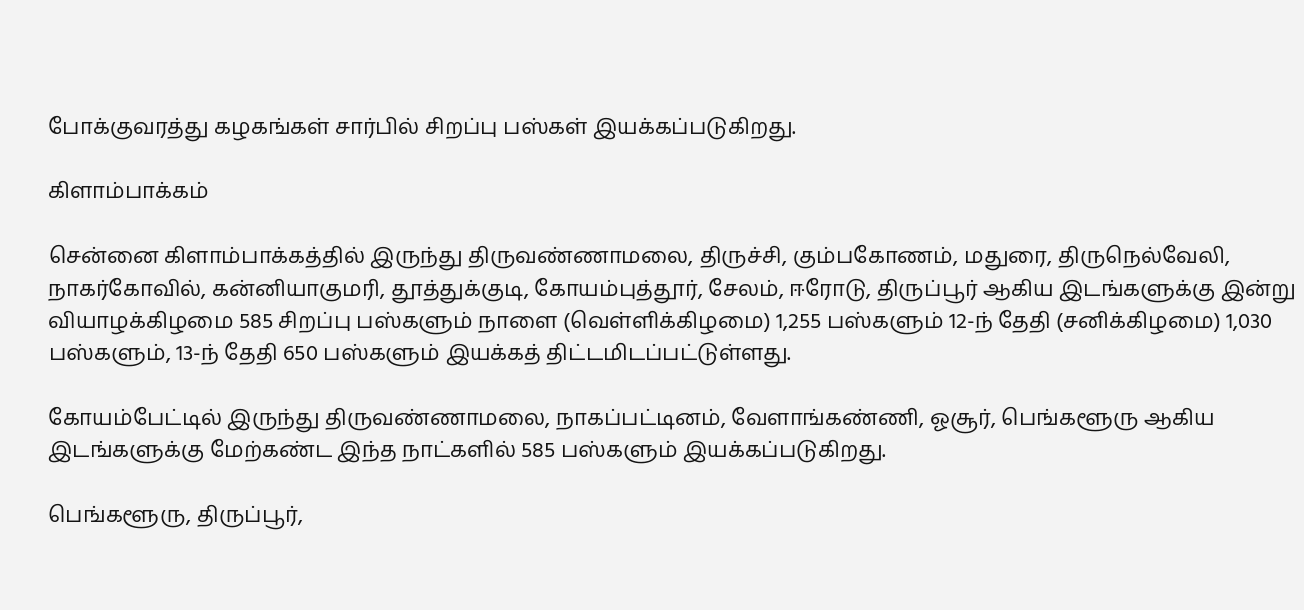போக்குவரத்து கழகங்கள் சார்பில் சிறப்பு பஸ்கள் இயக்கப்படுகிறது.

கிளாம்பாக்கம்

சென்னை கிளாம்பாக்கத்தில் இருந்து திருவண்ணாமலை, திருச்சி, கும்பகோணம், மதுரை, திருநெல்வேலி, நாகர்கோவில், கன்னியாகுமரி, தூத்துக்குடி, கோயம்புத்தூர், சேலம், ஈரோடு, திருப்பூர் ஆகிய இடங்களுக்கு இன்று வியாழக்கிழமை 585 சிறப்பு பஸ்களும் நாளை (வெள்ளிக்கிழமை) 1,255 பஸ்களும் 12-ந் தேதி (சனிக்கிழமை) 1,030 பஸ்களும், 13-ந் தேதி 650 பஸ்களும் இயக்கத் திட்டமிடப்பட்டுள்ளது.

கோயம்பேட்டில் இருந்து திருவண்ணாமலை, நாகப்பட்டினம், வேளாங்கண்ணி, ஓசூர், பெங்களூரு ஆகிய இடங்களுக்கு மேற்கண்ட இந்த நாட்களில் 585 பஸ்களும் இயக்கப்படுகிறது.

பெங்களூரு, திருப்பூர்,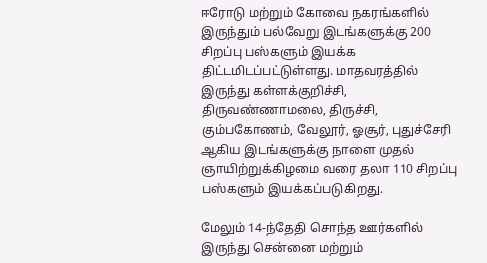ஈரோடு மற்றும் கோவை நகரங்களில் இருந்தும் பல்வேறு இடங்களுக்கு 200 சிறப்பு பஸ்களும் இயக்க திட்டமிடப்பட்டுள்ளது. மாதவரத்தில் இருந்து கள்ளக்குறிச்சி, திருவண்ணாமலை, திருச்சி, கும்பகோணம், வேலூர், ஓசூர், புதுச்சேரி ஆகிய இடங்களுக்கு நாளை முதல் ஞாயிற்றுக்கிழமை வரை தலா 110 சிறப்பு பஸ்களும் இயக்கப்படுகிறது.

மேலும் 14-ந்தேதி சொந்த ஊர்களில் இருந்து சென்னை மற்றும்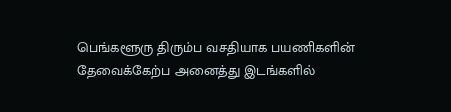பெங்களூரு திரும்ப வசதியாக பயணிகளின் தேவைக்கேற்ப அனைத்து இடங்களில்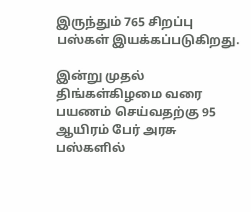இருந்தும் 765 சிறப்பு பஸ்கள் இயக்கப்படுகிறது.

இன்று முதல் திங்கள்கிழமை வரை பயணம் செய்வதற்கு 95 ஆயிரம் பேர் அரசு பஸ்களில்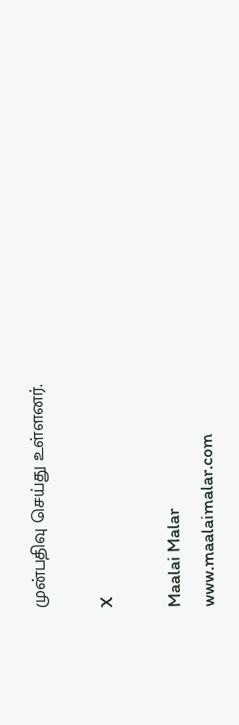முன்பதிவு செய்து உள்ளனர்.

X

Maalai Malar
www.maalaimalar.com